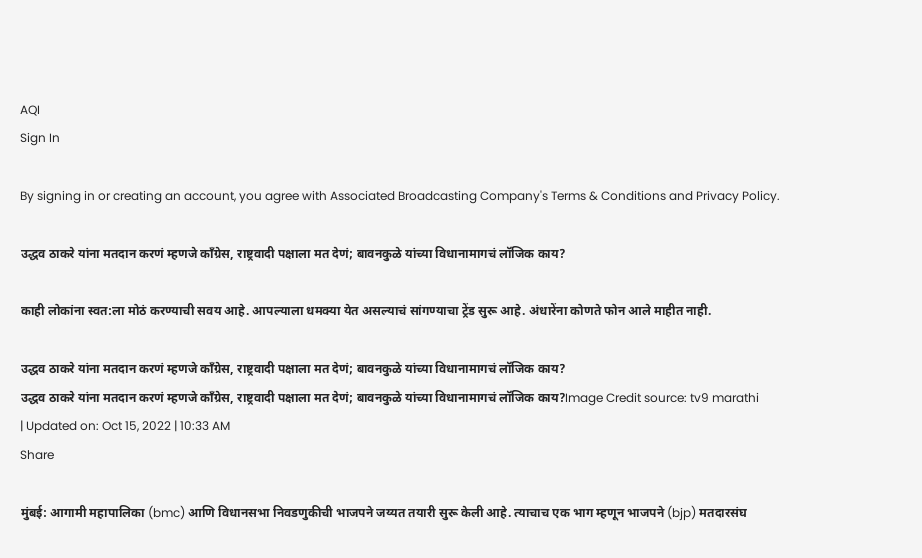AQI
Sign In

By signing in or creating an account, you agree with Associated Broadcasting Company's Terms & Conditions and Privacy Policy.

उद्धव ठाकरे यांना मतदान करणं म्हणजे काँग्रेस, राष्ट्रवादी पक्षाला मत देणं; बावनकुळे यांच्या विधानामागचं लॉजिक काय?

काही लोकांना स्वत:ला मोठं करण्याची सवय आहे. आपल्याला धमक्या येत असल्याचं सांगण्याचा ट्रेंड सुरू आहे. अंधारेंना कोणते फोन आले माहीत नाही.

उद्धव ठाकरे यांना मतदान करणं म्हणजे काँग्रेस, राष्ट्रवादी पक्षाला मत देणं; बावनकुळे यांच्या विधानामागचं लॉजिक काय?
उद्धव ठाकरे यांना मतदान करणं म्हणजे काँग्रेस, राष्ट्रवादी पक्षाला मत देणं; बावनकुळे यांच्या विधानामागचं लॉजिक काय?Image Credit source: tv9 marathi
| Updated on: Oct 15, 2022 | 10:33 AM
Share

मुंबई: आगामी महापालिका (bmc) आणि विधानसभा निवडणुकीची भाजपने जय्यत तयारी सुरू केली आहे. त्याचाच एक भाग म्हणून भाजपने (bjp) मतदारसंघ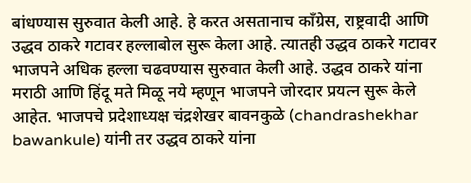बांधण्यास सुरुवात केली आहे. हे करत असतानाच काँग्रेस, राष्ट्रवादी आणि उद्धव ठाकरे गटावर हल्लाबोल सुरू केला आहे. त्यातही उद्धव ठाकरे गटावर भाजपने अधिक हल्ला चढवण्यास सुरुवात केली आहे. उद्धव ठाकरे यांना मराठी आणि हिंदू मते मिळू नये म्हणून भाजपने जोरदार प्रयत्न सुरू केले आहेत. भाजपचे प्रदेशाध्यक्ष चंद्रशेखर बावनकुळे (chandrashekhar bawankule) यांनी तर उद्धव ठाकरे यांना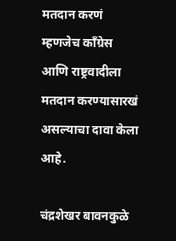मतदान करणं म्हणजेच काँग्रेस आणि राष्ट्रवादीला मतदान करण्यासारखं असल्याचा दावा केला आहे.

चंद्रशेखर बावनकुळे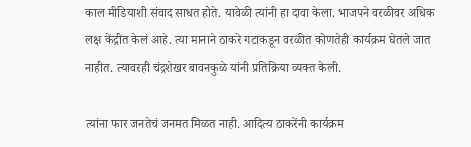काल मीडियाशी संवाद साधत होते. यावेळी त्यांनी हा दावा केला. भाजपने वरळीवर अधिक लक्ष केंद्रीत केलं आहे. त्या मानाने ठाकरे गटाकडून वरळीत कोणतेही कार्यक्रम घेतले जात नाहीत. त्यावरही चंद्रशेखर बावनकुळे यांनी प्रतिक्रिया व्यक्त केली.

त्यांना फार जनतेचं जनमत मिळत नाही. आदित्य ठाकरेंनी कार्यक्रम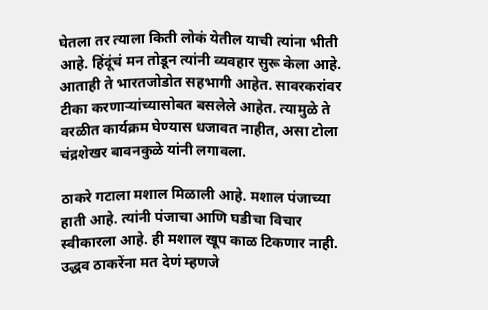घेतला तर त्याला किती लोकं येतील याची त्यांना भीती आहे. हिंदूंचं मन तोडून त्यांनी व्यवहार सुरू केला आहे. आताही ते भारतजोडोत सहभागी आहेत. सावरकरांवर टीका करणाऱ्यांच्यासोबत बसलेले आहेत. त्यामुळे ते वरळीत कार्यक्रम घेण्यास धजावत नाहीत, असा टोला चंद्रशेखर बावनकुळे यांनी लगावला.

ठाकरे गटाला मशाल मिळाली आहे. मशाल पंजाच्या हाती आहे. त्यांनी पंजाचा आणि घडीचा विचार स्वीकारला आहे. ही मशाल खूप काळ टिकणार नाही. उद्धव ठाकरेंना मत देणं म्हणजे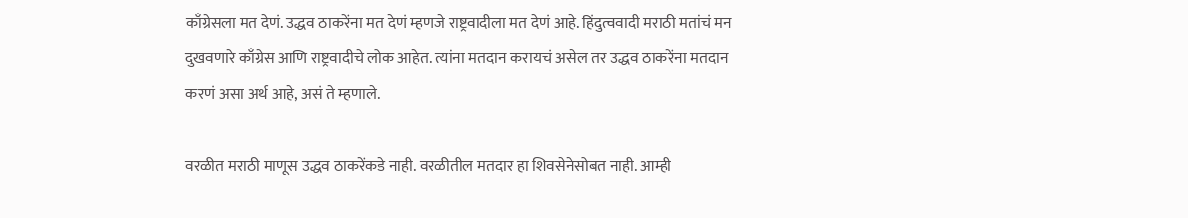काँग्रेसला मत देणं. उद्धव ठाकरेंना मत देणं म्हणजे राष्ट्रवादीला मत देणं आहे. हिंदुत्ववादी मराठी मतांचं मन दुखवणारे काँग्रेस आणि राष्ट्रवादीचे लोक आहेत. त्यांना मतदान करायचं असेल तर उद्धव ठाकरेंना मतदान करणं असा अर्थ आहे, असं ते म्हणाले.

वरळीत मराठी माणूस उद्धव ठाकरेंकडे नाही. वरळीतील मतदार हा शिवसेनेसोबत नाही. आम्ही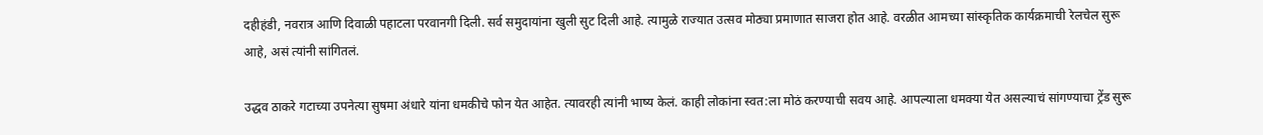दहीहंडी, नवरात्र आणि दिवाळी पहाटला परवानगी दिली. सर्व समुदायांना खुली सुट दिली आहे. त्यामुळे राज्यात उत्सव मोठ्या प्रमाणात साजरा होत आहे. वरळीत आमच्या सांस्कृतिक कार्यक्रमाची रेलचेल सुरू आहे, असं त्यांनी सांगितलं.

उद्धव ठाकरे गटाच्या उपनेत्या सुषमा अंधारे यांना धमकीचे फोन येत आहेत. त्यावरही त्यांनी भाष्य केलं. काही लोकांना स्वत:ला मोठं करण्याची सवय आहे. आपल्याला धमक्या येत असल्याचं सांगण्याचा ट्रेंड सुरू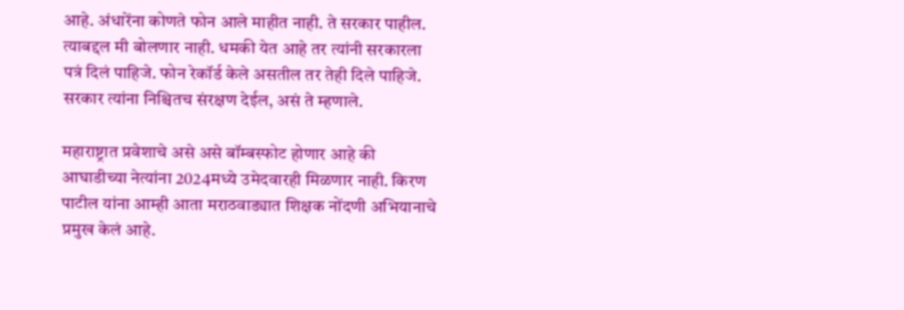आहे. अंधारेंना कोणते फोन आले माहीत नाही. ते सरकार पाहील. त्याबद्दल मी बोलणार नाही. धमकी येत आहे तर त्यांनी सरकारला पत्रं दिलं पाहिजे. फोन रेकॉर्ड केले असतील तर तेही दिले पाहिजे. सरकार त्यांना निश्चितच संरक्षण देईल, असं ते म्हणाले.

महाराष्ट्रात प्रवेशाचे असे असे बॉम्बस्फोट होणार आहे की आघाडीच्या नेत्यांना 2024मध्ये उमेदवारही मिळणार नाही. किरण पाटील यांना आम्ही आता मराठवाड्यात शिक्षक नोंदणी अभियानाचे प्रमुख केलं आहे.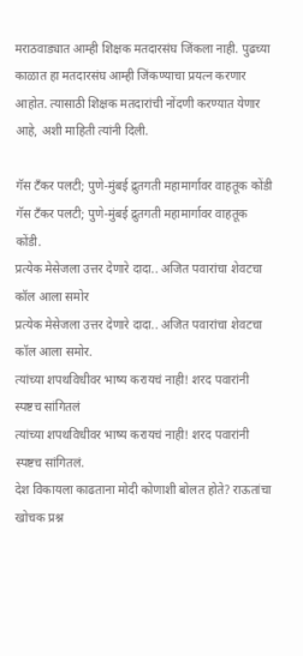मराठवाड्यात आम्ही शिक्षक मतदारसंघ जिंकला नाही. पुढच्या काळात हा मतदारसंघ आम्ही जिंकण्याचा प्रयत्न करणार आहोत. त्यासाठी शिक्षक मतदारांची नोंदणी करण्यात येणार आहे, अशी माहिती त्यांनी दिली.

गॅस टँकर पलटी; पुणे-मुंबई द्रुतगती महामार्गावर वाहतूक कोंडी
गॅस टँकर पलटी; पुणे-मुंबई द्रुतगती महामार्गावर वाहतूक कोंडी.
प्रत्येक मेसेजला उत्तर देणारे दादा.. अजित पवारांचा शेवटचा कॉल आला समोर
प्रत्येक मेसेजला उत्तर देणारे दादा.. अजित पवारांचा शेवटचा कॉल आला समोर.
त्यांच्या शपथविधीवर भाष्य करायचं नाही! शरद पवारांनी स्पष्टच सांगितलं
त्यांच्या शपथविधीवर भाष्य करायचं नाही! शरद पवारांनी स्पष्टच सांगितलं.
देश विकायला काढताना मोदी कोणाशी बोलत होते? राऊतांचा खोचक प्रश्न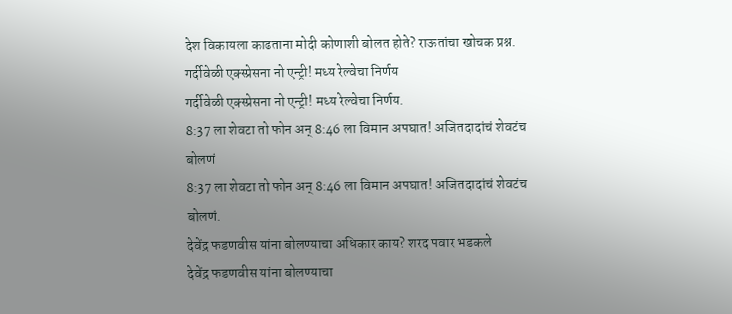देश विकायला काढताना मोदी कोणाशी बोलत होते? राऊतांचा खोचक प्रश्न.
गर्दीवेळी एक्स्प्रेसना नो एन्ट्री! मध्य रेल्वेचा निर्णय
गर्दीवेळी एक्स्प्रेसना नो एन्ट्री! मध्य रेल्वेचा निर्णय.
8:37 ला शेवटा तो फोन अन् 8:46 ला विमान अपघात! अजितदादांचं शेवटंच बोलणं
8:37 ला शेवटा तो फोन अन् 8:46 ला विमान अपघात! अजितदादांचं शेवटंच बोलणं.
देवेंद्र फडणवीस यांना बोलण्याचा अधिकार काय? शरद पवार भडकले
देवेंद्र फडणवीस यांना बोलण्याचा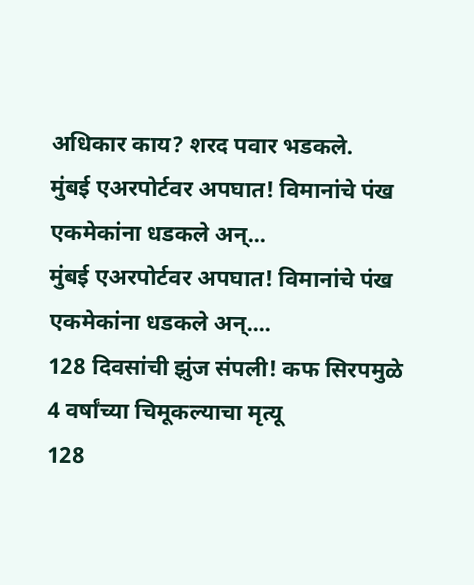अधिकार काय? शरद पवार भडकले.
मुंबई एअरपोर्टवर अपघात! विमानांचे पंख एकमेकांना धडकले अन्...
मुंबई एअरपोर्टवर अपघात! विमानांचे पंख एकमेकांना धडकले अन्....
128 दिवसांची झुंज संपली! कफ सिरपमुळे 4 वर्षांच्या चिमूकल्याचा मृत्यू
128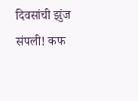दिवसांची झुंज संपली! कफ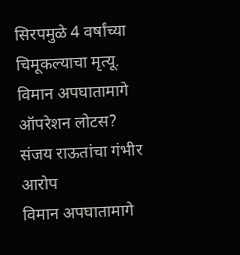सिरपमुळे 4 वर्षांच्या चिमूकल्याचा मृत्यू.
विमान अपघातामागे ऑपरेशन लोटस? संजय राऊतांचा गंभीर आरोप
विमान अपघातामागे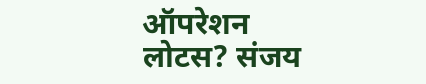ऑपरेशन लोटस? संजय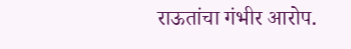राऊतांचा गंभीर आरोप.